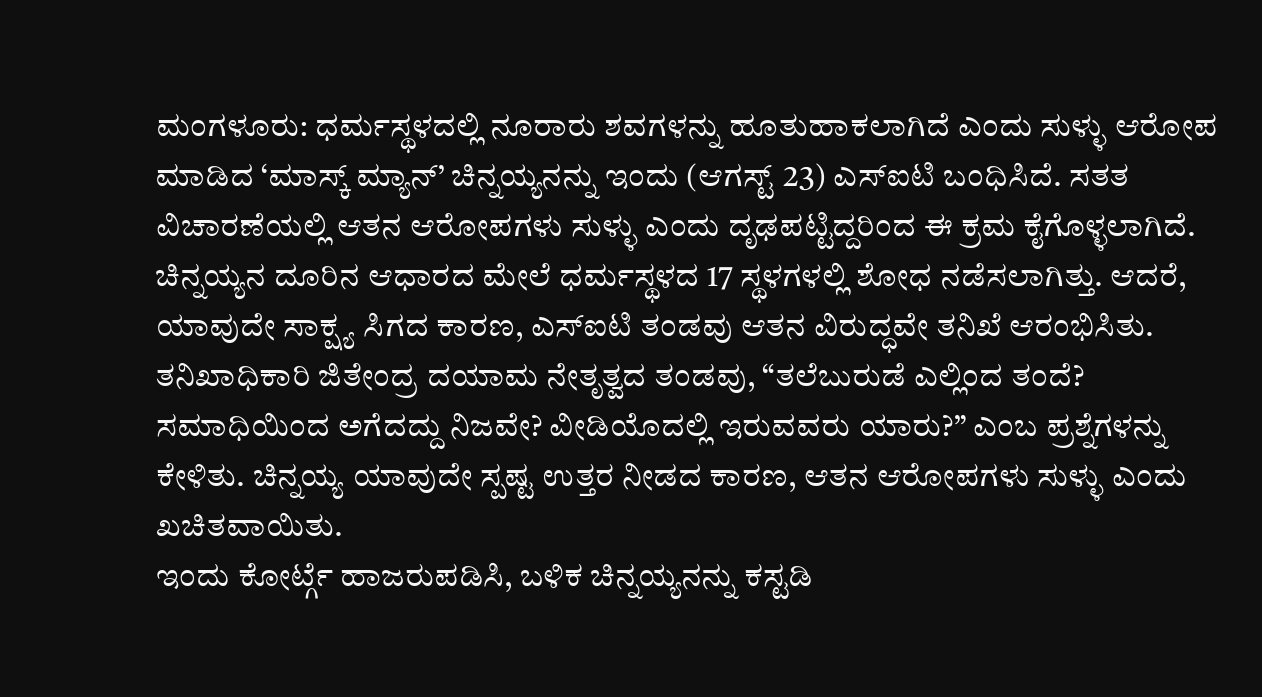ಮಂಗಳೂರು: ಧರ್ಮಸ್ಥಳದಲ್ಲಿ ನೂರಾರು ಶವಗಳನ್ನು ಹೂತುಹಾಕಲಾಗಿದೆ ಎಂದು ಸುಳ್ಳು ಆರೋಪ ಮಾಡಿದ ‘ಮಾಸ್ಕ್ ಮ್ಯಾನ್’ ಚಿನ್ನಯ್ಯನನ್ನು ಇಂದು (ಆಗಸ್ಟ್ 23) ಎಸ್ಐಟಿ ಬಂಧಿಸಿದೆ. ಸತತ ವಿಚಾರಣೆಯಲ್ಲಿ ಆತನ ಆರೋಪಗಳು ಸುಳ್ಳು ಎಂದು ದೃಢಪಟ್ಟಿದ್ದರಿಂದ ಈ ಕ್ರಮ ಕೈಗೊಳ್ಳಲಾಗಿದೆ.
ಚಿನ್ನಯ್ಯನ ದೂರಿನ ಆಧಾರದ ಮೇಲೆ ಧರ್ಮಸ್ಥಳದ 17 ಸ್ಥಳಗಳಲ್ಲಿ ಶೋಧ ನಡೆಸಲಾಗಿತ್ತು. ಆದರೆ, ಯಾವುದೇ ಸಾಕ್ಷ್ಯ ಸಿಗದ ಕಾರಣ, ಎಸ್ಐಟಿ ತಂಡವು ಆತನ ವಿರುದ್ಧವೇ ತನಿಖೆ ಆರಂಭಿಸಿತು.
ತನಿಖಾಧಿಕಾರಿ ಜಿತೇಂದ್ರ ದಯಾಮ ನೇತೃತ್ವದ ತಂಡವು, “ತಲೆಬುರುಡೆ ಎಲ್ಲಿಂದ ತಂದೆ? ಸಮಾಧಿಯಿಂದ ಅಗೆದದ್ದು ನಿಜವೇ? ವೀಡಿಯೊದಲ್ಲಿ ಇರುವವರು ಯಾರು?” ಎಂಬ ಪ್ರಶ್ನೆಗಳನ್ನು ಕೇಳಿತು. ಚಿನ್ನಯ್ಯ ಯಾವುದೇ ಸ್ಪಷ್ಟ ಉತ್ತರ ನೀಡದ ಕಾರಣ, ಆತನ ಆರೋಪಗಳು ಸುಳ್ಳು ಎಂದು ಖಚಿತವಾಯಿತು.
ಇಂದು ಕೋರ್ಟ್ಗೆ ಹಾಜರುಪಡಿಸಿ, ಬಳಿಕ ಚಿನ್ನಯ್ಯನನ್ನು ಕಸ್ಟಡಿ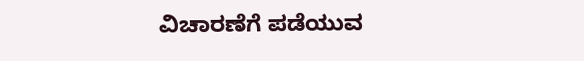ವಿಚಾರಣೆಗೆ ಪಡೆಯುವ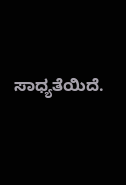ಸಾಧ್ಯತೆಯಿದೆ.